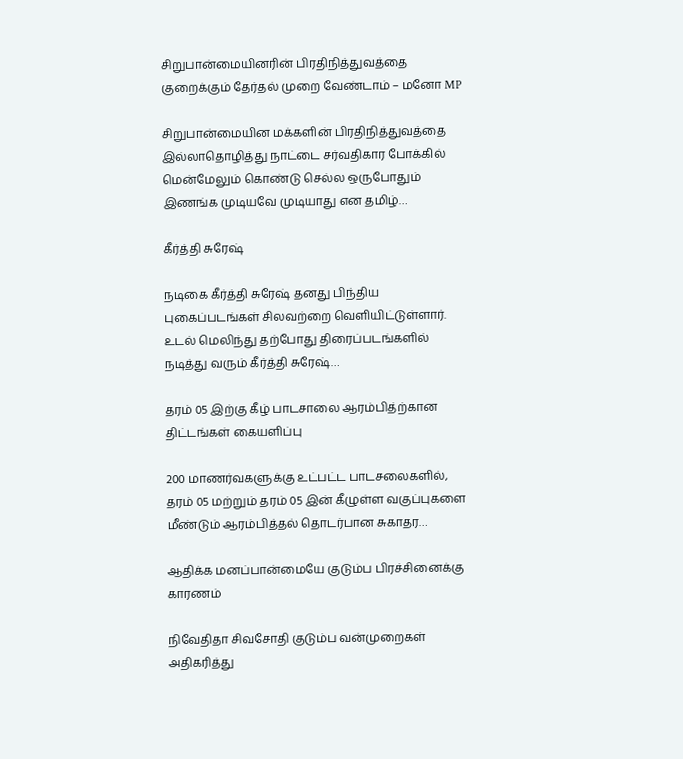சிறுபான்மையினரின் பிரதிநித்துவத்தை குறைக்கும் தேர்தல் முறை வேண்டாம் – மனோ MP

சிறுபான்மையின மக்களின் பிரதிநித்துவத்தை இல்லாதொழித்து நாட்டை சர்வதிகார போக்கில் மென்மேலும் கொண்டு செல்ல ஒருபோதும் இணங்க முடியவே முடியாது என தமிழ்…

கீர்த்தி சுரேஷ்

நடிகை கீர்த்தி சுரேஷ் தனது பிந்திய புகைப்படங்கள் சிலவற்றை வெளியிட்டுள்ளார். உடல் மெலிந்து தற்போது திரைப்படங்களில் நடித்து வரும் கீர்த்தி சுரேஷ்…

தரம் 05 இற்கு கீழ் பாடசாலை ஆரம்பித்ற்கான திட்டங்கள் கையளிப்பு

200 மாணர்வகளுக்கு உட்பட்ட பாடசலைகளில், தரம் 05 மற்றும் தரம் 05 இன் கீழுள்ள வகுப்புகளை மீண்டும் ஆரம்பித்தல் தொடர்பான சுகாதர…

ஆதிக்க மனப்பான்மையே குடும்ப பிரச்சினைக்கு காரணம்

நிவேதிதா சிவசோதி குடும்ப வன்முறைகள் அதிகரித்து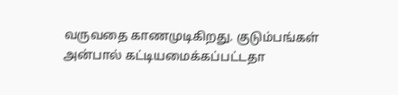வருவதை காணமுடிகிறது. குடும்பங்கள் அன்பால் கட்டியமைக்கப்பட்டதா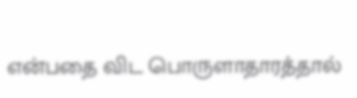என்பதை விட பொருளாதாரத்தால்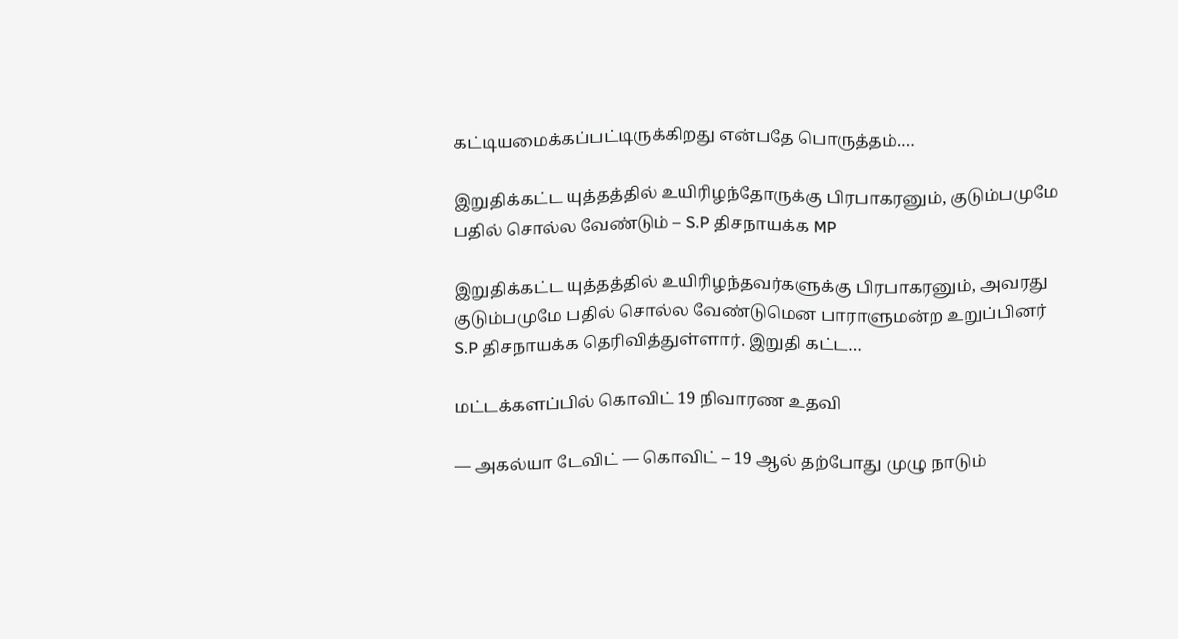கட்டியமைக்கப்பட்டிருக்கிறது என்பதே பொருத்தம்.…

இறுதிக்கட்ட யுத்தத்தில் உயிரிழந்தோருக்கு பிரபாகரனும், குடும்பமுமே பதில் சொல்ல வேண்டும் – S.P திசநாயக்க MP

இறுதிக்கட்ட யுத்தத்தில் உயிரிழந்தவர்களுக்கு பிரபாகரனும், அவரது குடும்பமுமே பதில் சொல்ல வேண்டுமென பாராளுமன்ற உறுப்பினர் S.P திசநாயக்க தெரிவித்துள்ளார். இறுதி கட்ட…

மட்டக்களப்பில் கொவிட் 19 நிவாரண உதவி

— அகல்யா டேவிட் — கொவிட் – 19 ஆல் தற்போது முழு நாடும்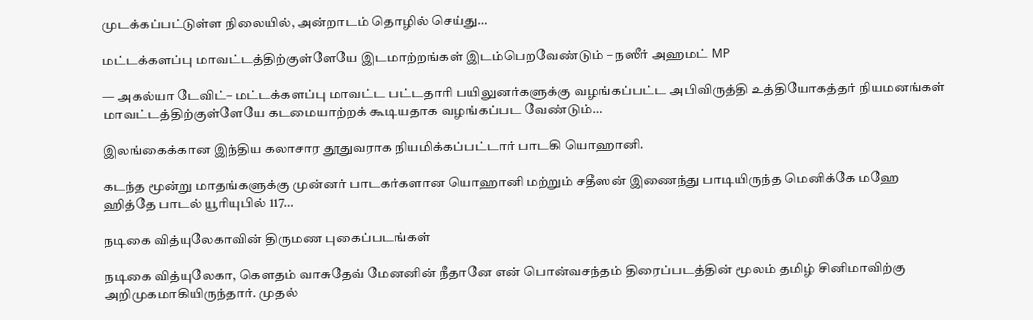முடக்கப்பட்டுள்ள நிலையில், அன்றாடம் தொழில் செய்து…

மட்டக்களப்பு மாவட்டத்திற்குள்ளேயே இடமாற்றங்கள் இடம்பெறவேண்டும் – நஸீர் அஹமட் MP

— அகல்யா டேவிட்– மட்டக்களப்பு மாவட்ட பட்டதாரி பயிலுனர்களுக்கு வழங்கப்பட்ட அபிவிருத்தி உத்தியோகத்தர் நியமனங்கள் மாவட்டத்திற்குள்ளேயே கடமையாற்றக் கூடியதாக வழங்கப்பட வேண்டும்…

இலங்கைக்கான இந்திய கலாசார தூதுவராக நியமிக்கப்பட்டார் பாடகி யொஹானி.

கடந்த மூன்று மாதங்களுக்கு முன்னர் பாடகர்களான யொஹானி மற்றும் சதீஸன் இணைந்து பாடியிருந்த மெனிக்கே மஹே ஹித்தே பாடல் யூரியுபில் 117…

நடிகை வித்யுலேகாவின் திருமண புகைப்படங்கள்

நடிகை வித்யுலேகா, கௌதம் வாசுதேவ் மேனனின் நீதானே என் பொன்வசந்தம் திரைப்படத்தின் மூலம் தமிழ் சினிமாவிற்கு அறிமுகமாகியிருந்தார். முதல்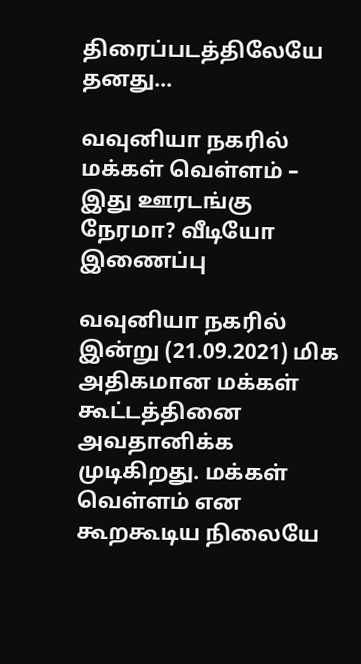திரைப்படத்திலேயே தனது…

வவுனியா நகரில் மக்கள் வெள்ளம் – இது ஊரடங்கு நேரமா? வீடியோ இணைப்பு

வவுனியா நகரில் இன்று (21.09.2021) மிக அதிகமான மக்கள் கூட்டத்தினை அவதானிக்க முடிகிறது. மக்கள் வெள்ளம் என கூறகூடிய நிலையே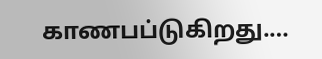காணபப்டுகிறது.…